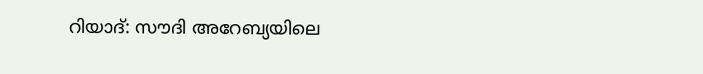റിയാദ്: സൗദി അറേബ്യയിലെ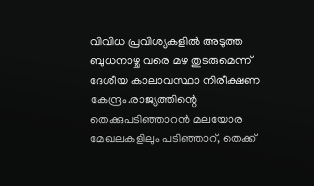വിവിധ പ്രവിശ്യകളിൽ അടുത്ത ബുധനാഴ്ച വരെ മഴ തുടരുമെന്ന് ദേശീയ കാലാവസ്ഥാ നിരീക്ഷണ കേന്ദ്രം.രാജ്യത്തിന്റെ തെക്കുപടിഞ്ഞാറൻ മലയോര മേഖലകളിലും പടിഞ്ഞാറ്, തെക്ക്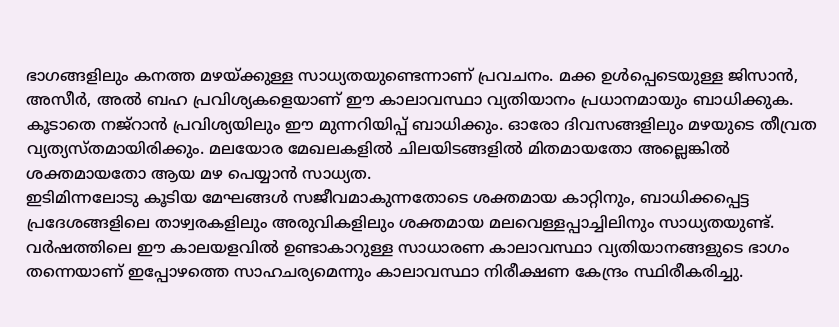ഭാഗങ്ങളിലും കനത്ത മഴയ്ക്കുള്ള സാധ്യതയുണ്ടെന്നാണ് പ്രവചനം. മക്ക ഉൾപ്പെടെയുള്ള ജിസാൻ, അസീർ, അൽ ബഹ പ്രവിശ്യകളെയാണ് ഈ കാലാവസ്ഥാ വ്യതിയാനം പ്രധാനമായും ബാധിക്കുക. കൂടാതെ നജ്റാൻ പ്രവിശ്യയിലും ഈ മുന്നറിയിപ്പ് ബാധിക്കും. ഓരോ ദിവസങ്ങളിലും മഴയുടെ തീവ്രത വ്യത്യസ്തമായിരിക്കും. മലയോര മേഖലകളിൽ ചിലയിടങ്ങളിൽ മിതമായതോ അല്ലെങ്കിൽ ശക്തമായതോ ആയ മഴ പെയ്യാൻ സാധ്യത.
ഇടിമിന്നലോടു കൂടിയ മേഘങ്ങൾ സജീവമാകുന്നതോടെ ശക്തമായ കാറ്റിനും, ബാധിക്കപ്പെട്ട പ്രദേശങ്ങളിലെ താഴ്വരകളിലും അരുവികളിലും ശക്തമായ മലവെള്ളപ്പാച്ചിലിനും സാധ്യതയുണ്ട്. വർഷത്തിലെ ഈ കാലയളവിൽ ഉണ്ടാകാറുള്ള സാധാരണ കാലാവസ്ഥാ വ്യതിയാനങ്ങളുടെ ഭാഗം തന്നെയാണ് ഇപ്പോഴത്തെ സാഹചര്യമെന്നും കാലാവസ്ഥാ നിരീക്ഷണ കേന്ദ്രം സ്ഥിരീകരിച്ചു.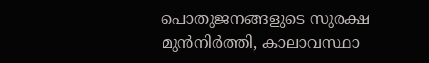പൊതുജനങ്ങളുടെ സുരക്ഷ മുൻനിർത്തി, കാലാവസ്ഥാ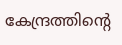കേന്ദ്രത്തിന്റെ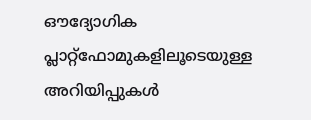ഔദ്യോഗിക പ്ലാറ്റ്ഫോമുകളിലൂടെയുള്ള അറിയിപ്പുകൾ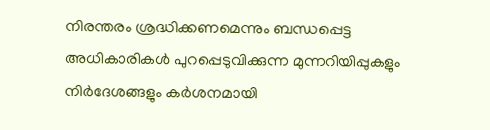നിരന്തരം ശ്രദ്ധിക്കണമെന്നും ബന്ധപ്പെട്ട അധികാരികൾ പുറപ്പെടുവിക്കുന്ന മുന്നറിയിപ്പുകളും നിർദേശങ്ങളും കർശനമായി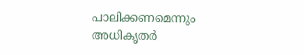പാലിക്കണമെന്നും അധികൃതർ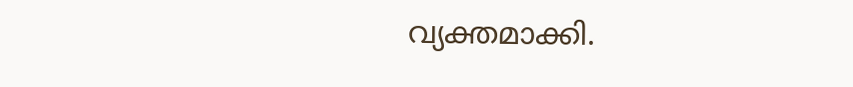വ്യക്തമാക്കി.